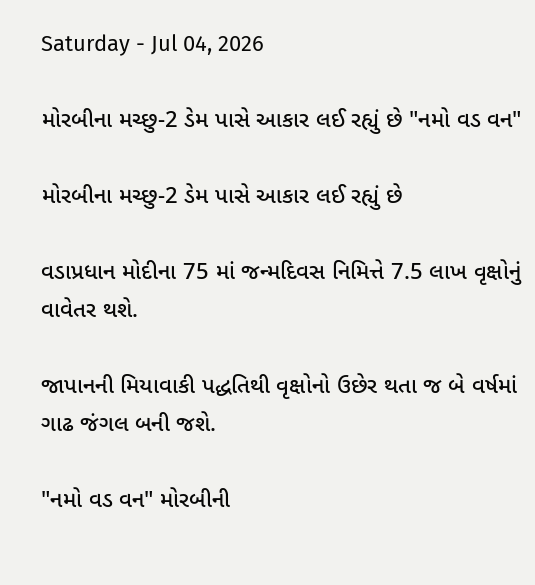Saturday - Jul 04, 2026

મોરબીના મચ્છુ-2 ડેમ પાસે આકાર લઈ રહ્યું છે "નમો વડ વન"

મોરબીના મચ્છુ-2 ડેમ પાસે આકાર લઈ રહ્યું છે

વડાપ્રધાન મોદીના 75 માં જન્મદિવસ નિમિત્તે 7.5 લાખ વૃક્ષોનું વાવેતર થશે.

જાપાનની મિયાવાકી પદ્ધતિથી વૃક્ષોનો ઉછેર થતા જ બે વર્ષમાં ગાઢ જંગલ બની જશે.

"નમો વડ વન" મોરબીની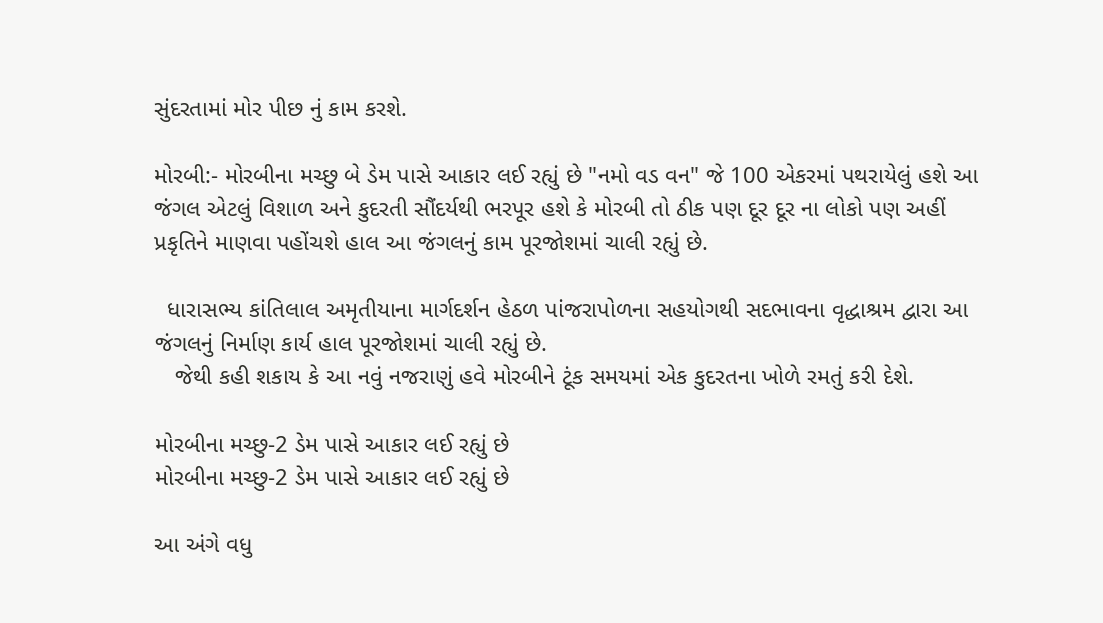સુંદરતામાં મોર પીછ નું કામ કરશે.

મોરબી:- મોરબીના મચ્છુ બે ડેમ પાસે આકાર લઈ રહ્યું છે "નમો વડ વન" જે 100 એકરમાં પથરાયેલું હશે આ જંગલ એટલું વિશાળ અને કુદરતી સૌંદર્યથી ભરપૂર હશે કે મોરબી તો ઠીક પણ દૂર દૂર ના લોકો પણ અહીં પ્રકૃતિને માણવા પહોંચશે હાલ આ જંગલનું કામ પૂરજોશમાં ચાલી રહ્યું છે.

  ધારાસભ્ય કાંતિલાલ અમૃતીયાના માર્ગદર્શન હેઠળ પાંજરાપોળના સહયોગથી સદભાવના વૃદ્ધાશ્રમ દ્વારા આ જંગલનું નિર્માણ કાર્ય હાલ પૂરજોશમાં ચાલી રહ્યું છે.
   જેથી કહી શકાય કે આ નવું નજરાણું હવે મોરબીને ટૂંક સમયમાં એક કુદરતના ખોળે રમતું કરી દેશે.

મોરબીના મચ્છુ-2 ડેમ પાસે આકાર લઈ રહ્યું છે
મોરબીના મચ્છુ-2 ડેમ પાસે આકાર લઈ રહ્યું છે

આ અંગે વધુ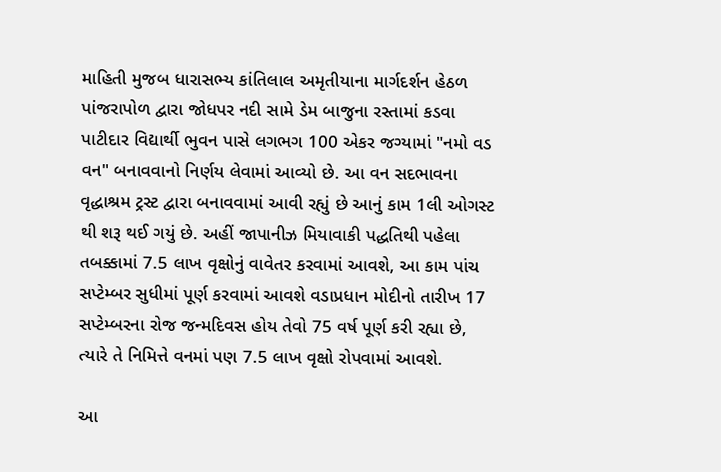માહિતી મુજબ ધારાસભ્ય કાંતિલાલ અમૃતીયાના માર્ગદર્શન હેઠળ પાંજરાપોળ દ્વારા જોધપર નદી સામે ડેમ બાજુના રસ્તામાં કડવા પાટીદાર વિદ્યાર્થી ભુવન પાસે લગભગ 100 એકર જગ્યામાં "નમો વડ વન" બનાવવાનો નિર્ણય લેવામાં આવ્યો છે. આ વન સદભાવના વૃદ્ધાશ્રમ ટ્રસ્ટ દ્વારા બનાવવામાં આવી રહ્યું છે આનું કામ 1લી ઓગસ્ટ થી શરૂ થઈ ગયું છે. અહીં જાપાનીઝ મિયાવાકી પદ્ધતિથી પહેલા તબક્કામાં 7.5 લાખ વૃક્ષોનું વાવેતર કરવામાં આવશે, આ કામ પાંચ સપ્ટેમ્બર સુધીમાં પૂર્ણ કરવામાં આવશે વડાપ્રધાન મોદીનો તારીખ 17 સપ્ટેમ્બરના રોજ જન્મદિવસ હોય તેવો 75 વર્ષ પૂર્ણ કરી રહ્યા છે, ત્યારે તે નિમિત્તે વનમાં પણ 7.5 લાખ વૃક્ષો રોપવામાં આવશે.

આ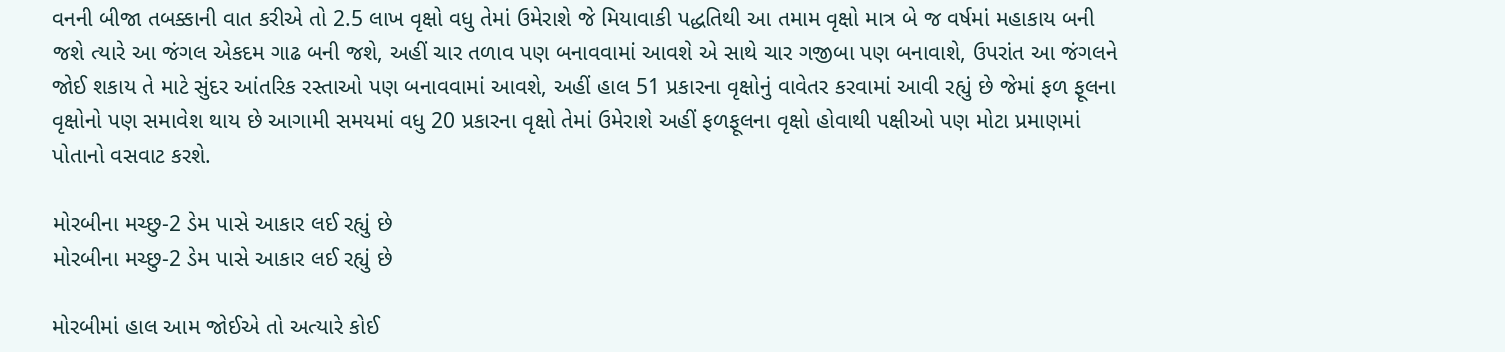વનની બીજા તબક્કાની વાત કરીએ તો 2.5 લાખ વૃક્ષો વધુ તેમાં ઉમેરાશે જે મિયાવાકી પદ્ધતિથી આ તમામ વૃક્ષો માત્ર બે જ વર્ષમાં મહાકાય બની જશે ત્યારે આ જંગલ એકદમ ગાઢ બની જશે, અહીં ચાર તળાવ પણ બનાવવામાં આવશે એ સાથે ચાર ગજીબા પણ બનાવાશે, ઉપરાંત આ જંગલને જોઈ શકાય તે માટે સુંદર આંતરિક રસ્તાઓ પણ બનાવવામાં આવશે, અહીં હાલ 51 પ્રકારના વૃક્ષોનું વાવેતર કરવામાં આવી રહ્યું છે જેમાં ફળ ફૂલના વૃક્ષોનો પણ સમાવેશ થાય છે આગામી સમયમાં વધુ 20 પ્રકારના વૃક્ષો તેમાં ઉમેરાશે અહીં ફળફૂલના વૃક્ષો હોવાથી પક્ષીઓ પણ મોટા પ્રમાણમાં પોતાનો વસવાટ કરશે.

મોરબીના મચ્છુ-2 ડેમ પાસે આકાર લઈ રહ્યું છે
મોરબીના મચ્છુ-2 ડેમ પાસે આકાર લઈ રહ્યું છે

મોરબીમાં હાલ આમ જોઈએ તો અત્યારે કોઈ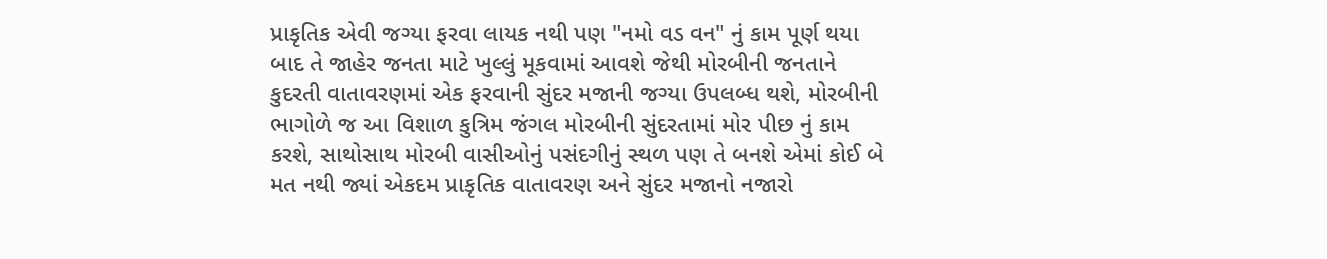પ્રાકૃતિક એવી જગ્યા ફરવા લાયક નથી પણ "નમો વડ વન" નું કામ પૂર્ણ થયા બાદ તે જાહેર જનતા માટે ખુલ્લું મૂકવામાં આવશે જેથી મોરબીની જનતાને કુદરતી વાતાવરણમાં એક ફરવાની સુંદર મજાની જગ્યા ઉપલબ્ધ થશે, મોરબીની ભાગોળે જ આ વિશાળ કુત્રિમ જંગલ મોરબીની સુંદરતામાં મોર પીછ નું કામ કરશે, સાથોસાથ મોરબી વાસીઓનું પસંદગીનું સ્થળ પણ તે બનશે એમાં કોઈ બે મત નથી જ્યાં એકદમ પ્રાકૃતિક વાતાવરણ અને સુંદર મજાનો નજારો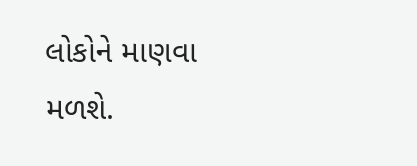લોકોને માણવા મળશે.